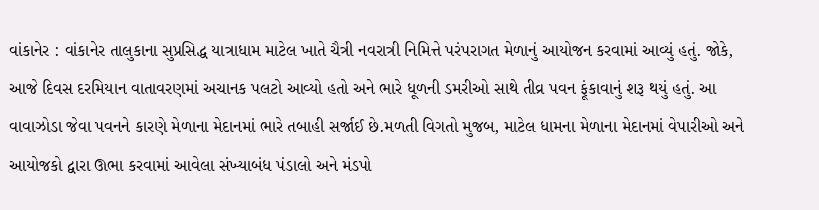વાંકાનેર : વાંકાનેર તાલુકાના સુપ્રસિદ્ધ યાત્રાધામ માટેલ ખાતે ચૈત્રી નવરાત્રી નિમિત્તે પરંપરાગત મેળાનું આયોજન કરવામાં આવ્યું હતું. જોકે, આજે દિવસ દરમિયાન વાતાવરણમાં અચાનક પલટો આવ્યો હતો અને ભારે ધૂળની ડમરીઓ સાથે તીવ્ર પવન ફૂંકાવાનું શરૂ થયું હતું. આ વાવાઝોડા જેવા પવનને કારણે મેળાના મેદાનમાં ભારે તબાહી સર્જાઈ છે.મળતી વિગતો મુજબ, માટેલ ધામના મેળાના મેદાનમાં વેપારીઓ અને આયોજકો દ્વારા ઊભા કરવામાં આવેલા સંખ્યાબંધ પંડાલો અને મંડપો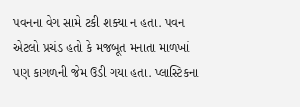પવનના વેગ સામે ટકી શક્યા ન હતા. પવન એટલો પ્રચંડ હતો કે મજબૂત મનાતા માળખાં પણ કાગળની જેમ ઉડી ગયા હતા. પ્લાસ્ટિકના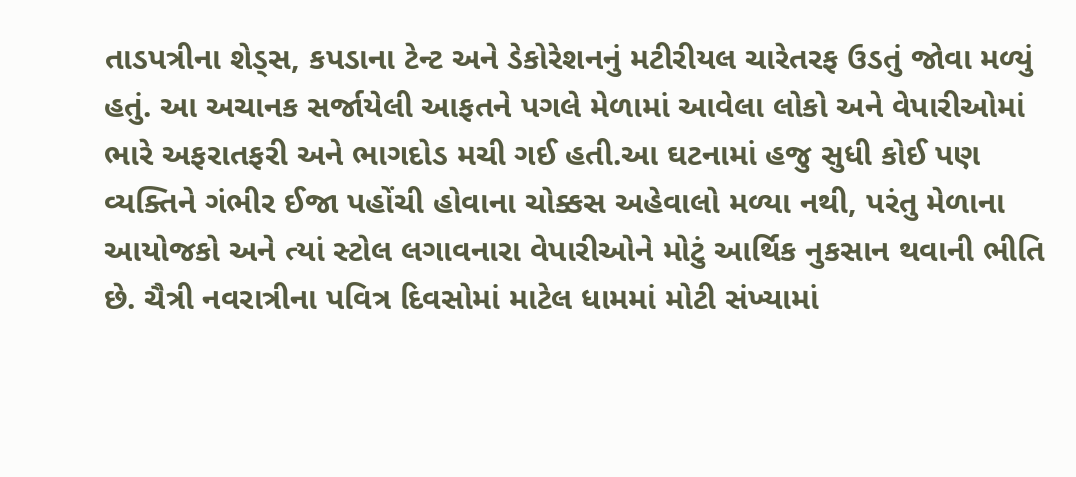તાડપત્રીના શેડ્સ, કપડાના ટેન્ટ અને ડેકોરેશનનું મટીરીયલ ચારેતરફ ઉડતું જોવા મળ્યું હતું. આ અચાનક સર્જાયેલી આફતને પગલે મેળામાં આવેલા લોકો અને વેપારીઓમાં ભારે અફરાતફરી અને ભાગદોડ મચી ગઈ હતી.આ ઘટનામાં હજુ સુધી કોઈ પણ વ્યક્તિને ગંભીર ઈજા પહોંચી હોવાના ચોક્કસ અહેવાલો મળ્યા નથી, પરંતુ મેળાના આયોજકો અને ત્યાં સ્ટોલ લગાવનારા વેપારીઓને મોટું આર્થિક નુકસાન થવાની ભીતિ છે. ચૈત્રી નવરાત્રીના પવિત્ર દિવસોમાં માટેલ ધામમાં મોટી સંખ્યામાં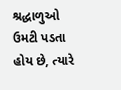શ્રદ્ધાળુઓ ઉમટી પડતા હોય છે, ત્યારે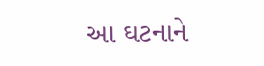આ ઘટનાને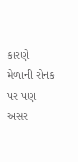કારણે મેળાની રોનક પર પણ અસર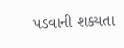પડવાની શક્યતા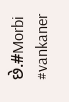છે.#Morbi #vankaner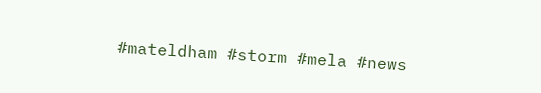#mateldham #storm #mela #news